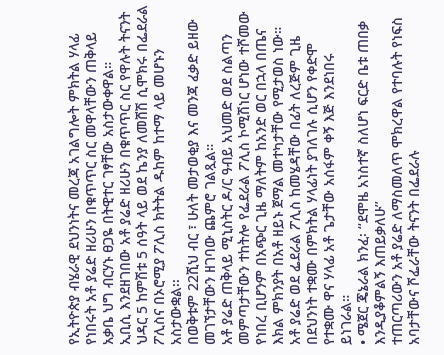የኢትዮጵያ ብሄራዊ ደህንነትና መረጃ አገልግሎት ምክትል ሃላፊ የነበሩት አቶ ያሬድ ዘሪሁን በቁጥጥር ስር መዋላቸውን ጠቅላይ አቃቤ ህግ ብርሃኑ ፀጋዬ በትዊተር ገፃቸው አስታውቀዋል።
ኢቢሲ እንደዘገበው አቶ ያሬድ ዘሪሁን በቁጥጥር ስር የዋሉት ትናንት ህዳር 5 ከምሽቱ 5 ሰዓት ላይ ወደ ኬንያ ለመሸሽ ሲሞክሩ በፌደራል ፖሊስና በኦሮሚያ ፖሊስ ክትትል ዱከም ከተማ ላይ መሆኑን አስታውቋል፡፡
በወቅቱም 22ሺህ ብር ፣ ሁለት መታወቂያ እና መንጃ ፈቃድ ይዘው መገኘታቸውን ዘገባው ጨምሮ ገልጿል።
አቶ ያሬድ ጠቅላይ ሚኒስትር ዶ/ር ዓብይ አህመድ ወደ ስልጣን መምጣታቸውን ተከትሎ የፌደራል ፖሊስ ኮሚሽነር ሆነው ተሾመው የነበረ ቢሆንም በአጭር ጊዜ ማለትም ከአንድ ወር በኋላ በጤና እክል ምክንያት በአቶ ዘይኑ ጀማል መተካታቸው የሚታወስ ነው።
አቶ ያሬድ ወደ ፌደራል ፖሊስ ከመሄዳቸው በፊት ለረጅም ጊዜ በደህንነት ተቋሙ በምክትል ሃላፊነት ያገለገሉ ሲሆን የቀድሞ የተቋሙ ዋና ሃላፊ አቶ ጌታቸው አሰፋም ቀኝ እጅ እንደነበሩ ይነገራል።
• ሜጀር ጄኔራል ክንፈ፡ ‘‘ደሞዜ አነስተኛ ስለሆነ ፍርድ ቤቱ ጠበቃ እንዲያቆምልኝ እጠይቃለሁ’’
ተጠርጣሪውን አቶ ያሬድ ለማስመለጥ ሞክረዋል የተባሉት የነፍስ አባታቸውና ሾፌራቸው ትናንት በፌደራሉ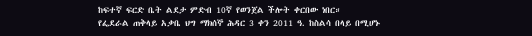ከፍተኛ ፍርድ ቤት ልደታ ምድብ 10ኛ የወንጀል ችሎት ቀርበው ነበር።
የፌደራል ጠቅላይ አቃቤ ህግ ማክሰኞ ሕዳር 3 ቀን 2011 ዓ. ከስልሳ በላይ በሚሆኑ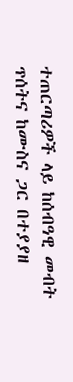ተጠርጣሪዎች ላይ ከሰብዓዊ መብት ጥሰትና ከሙስና ጋር በተያያዘ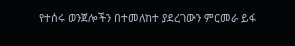የተሰሩ ወንጀሎችን በተመለከተ ያደረገውን ምርመራ ይፋ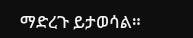ማድረጉ ይታወሳል።